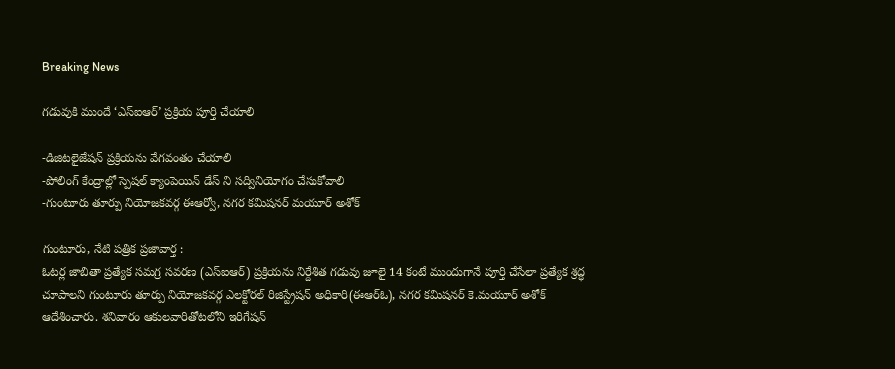Breaking News

గడువుకి ముందే ‘ఎస్‌ఐఆర్’ ప్రక్రియ పూర్తి చేయాలి

-డిజిటలైజేషన్ ప్రక్రియను వేగవంతం చేయాలి
-పోలింగ్ కేంద్రాల్లో స్పెషల్ క్యాంపెయిన్ డేస్ ని సద్వినియోగం చేసుకోవాలి
-గుంటూరు తూర్పు నియోజకవర్గ ఈఆర్వో, నగర కమిషనర్ మయూర్ అశోక్

గుంటూరు, నేటి పత్రిక ప్రజావార్త :
ఓటర్ల జాబితా ప్రత్యేక సమగ్ర సవరణ (ఎస్‌ఐఆర్) ప్రక్రియను నిర్దేశిత గడువు జూలై 14 కంటే ముందుగానే పూర్తి చేసేలా ప్రత్యేక శ్రద్ధ చూపాలని గుంటూరు తూర్పు నియోజకవర్గ ఎలక్టోరల్ రిజిస్ట్రేషన్ అధికారి(ఈఆర్ఓ), నగర కమిషనర్ కె.మయూర్ అశోక్ ఆదేశించారు. శనివారం ఆకులవారితోటలోని ఇరిగేషన్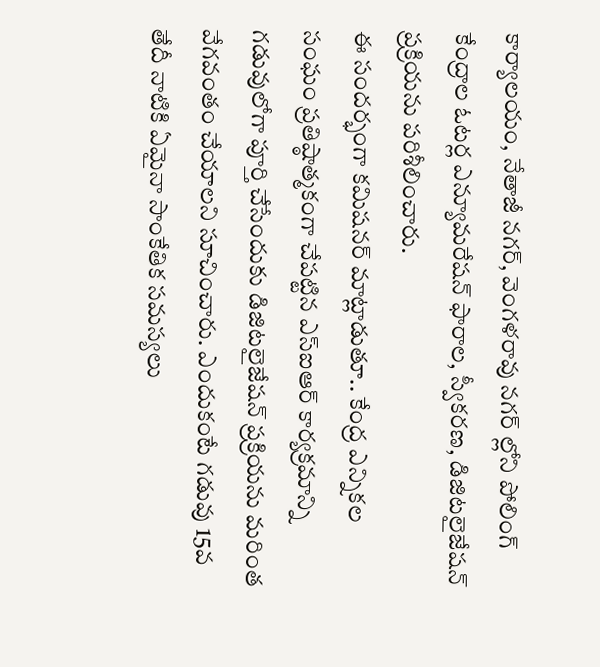కార్యాలయం, నేతాజీ నగర్, వెంగళరావు నగర్ ల్లోని పోలింగ్ కేంద్రాల ఓటర్ల ఎన్యూమరేషన్ ఫారాల, స్వీకరణ, డిజిటలైజేషన్ ప్రక్రియను పరిశీలించారు.
ఈ సందర్భంగా కమిషనర్ మాట్లాడుతూ.. కేంద్ర ఎన్నికల సంఘం ప్రతిష్ఠాత్మకంగా చేపట్టిన ఎస్‌ఐఆర్ కార్యక్రమాన్ని గడువులోగా పూర్తి చేసేందుకు డిజిటలైజేషన్ ప్రక్రియను మరింత వేగవంతం చేయాలని సూచించారు. ఎందుకంటే గడువు 15వ తేదీ నాటికి ఏమైనా సాంకేతిక సమస్యలు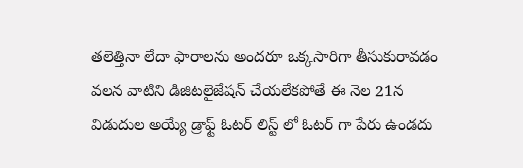తలెత్తినా లేదా ఫారాలను అందరూ ఒక్కసారిగా తీసుకురావడం వలన వాటిని డిజిటలైజేషన్ చేయలేకపోతే ఈ నెల 21న విడుదుల అయ్యే డ్రాఫ్ట్ ఓటర్ లిస్ట్ లో ఓటర్ గా పేరు ఉండదు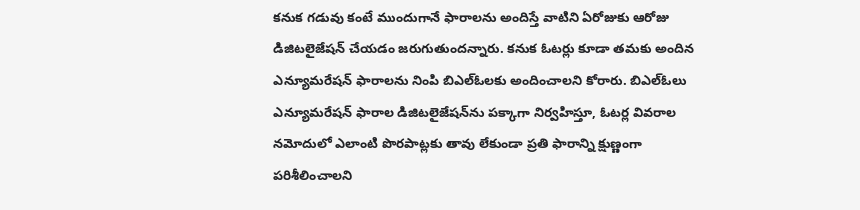కనుక గడువు కంటే ముందుగానే ఫారాలను అందిస్తే వాటిని ఏరోజుకు ఆరోజు డిజిటలైజేషన్ చేయడం జరుగుతుందన్నారు. కనుక ఓటర్లు కూడా తమకు అందిన ఎన్యూమరేషన్ ఫారాలను నింపి బిఎల్ఓలకు అందించాలని కోరారు. బిఎల్ఓలు ఎన్యూమరేషన్ ఫారాల డిజిటలైజేషన్‌ను పక్కాగా నిర్వహిస్తూ, ఓటర్ల వివరాల నమోదులో ఎలాంటి పొరపాట్లకు తావు లేకుండా ప్రతి ఫారాన్ని క్షుణ్ణంగా పరిశీలించాలని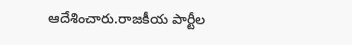ఆదేశించారు.రాజకీయ పార్టీల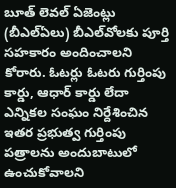బూత్ లెవల్ ఏజెంట్లు (బీఎల్‌ఏలు) బీఎల్‌వోలకు పూర్తి సహకారం అందించాలని కోరారు. ఓటర్లు ఓటరు గుర్తింపు కార్డు, ఆధార్ కార్డు లేదా ఎన్నికల సంఘం నిర్దేశించిన ఇతర ప్రభుత్వ గుర్తింపు పత్రాలను అందుబాటులో ఉంచుకోవాలని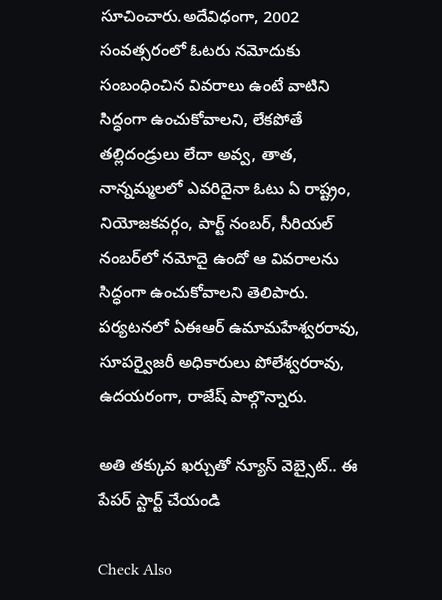సూచించారు.అదేవిధంగా, 2002 సంవత్సరంలో ఓటరు నమోదుకు సంబంధించిన వివరాలు ఉంటే వాటిని సిద్ధంగా ఉంచుకోవాలని, లేకపోతే తల్లిదండ్రులు లేదా అవ్వ, తాత, నాన్నమ్మలలో ఎవరిదైనా ఓటు ఏ రాష్ట్రం, నియోజకవర్గం, పార్ట్ నంబర్, సీరియల్ నంబర్‌లో నమోదై ఉందో ఆ వివరాలను సిద్ధంగా ఉంచుకోవాలని తెలిపారు.
పర్యటనలో ఏఈఆర్ ఉమామహేశ్వరరావు, సూపర్వైజరీ అధికారులు పోలేశ్వరరావు, ఉదయరంగా, రాజేష్ పాల్గొన్నారు.

అతి తక్కువ ఖర్చుతో న్యూస్ వెబ్సైట్.. ఈ పేపర్ స్టార్ట్ చేయండి

Check Also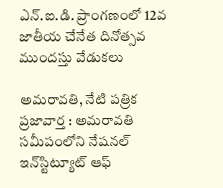ఎన్.ఐ.డి. ప్రాంగణంలో 12వ జాతీయ చేనేత దినోత్సవ ముందస్తు వేడుకలు

అమ‌రావ‌తి, నేటి పత్రిక ప్రజావార్త : అమరావతి సమీపంలోని నేషనల్ ఇన్‌స్టిట్యూట్ ఆఫ్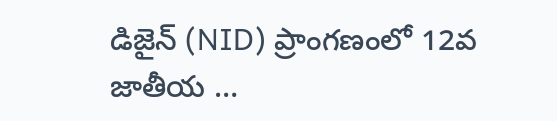డిజైన్ (NID) ప్రాంగణంలో 12వ జాతీయ …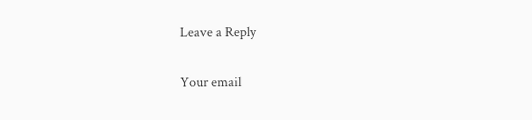Leave a Reply

Your email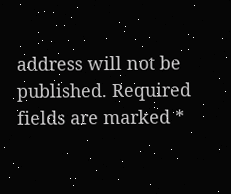address will not be published. Required fields are marked *